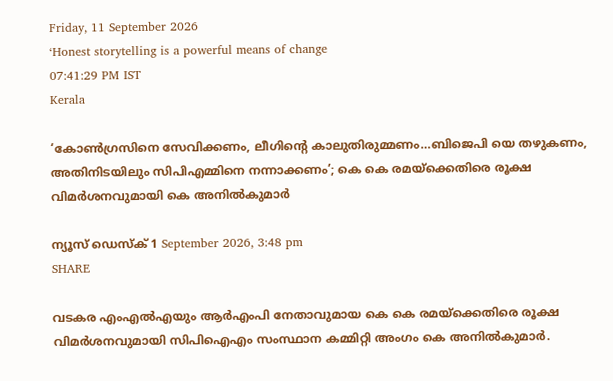Friday, 11 September 2026
‘Honest storytelling is a powerful means of change
07:41:29 PM IST
Kerala

‘കോൺഗ്രസിനെ സേവിക്കണം, ലീഗിന്റെ കാലുതിരുമ്മണം…ബിജെപി യെ തഴുകണം, അതിനിടയിലും സിപിഎമ്മിനെ നന്നാക്കണം’; കെ കെ രമയ്‌ക്കെതിരെ രൂക്ഷ വിമർശനവുമായി കെ അനിൽകുമാർ

ന്യൂസ് ഡെസ്ക് 1 September 2026, 3:48 pm
SHARE

വടകര എംഎൽഎയും ആർഎംപി നേതാവുമായ കെ കെ രമയ്‌ക്കെതിരെ രൂക്ഷ വിമർശനവുമായി സിപിഐഎം സംസ്ഥാന കമ്മിറ്റി അംഗം കെ അനിൽകുമാർ.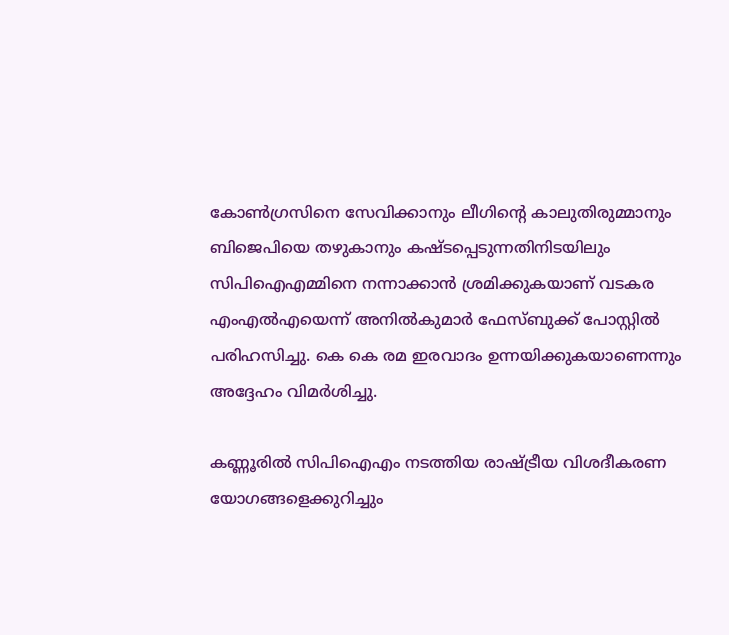കോൺഗ്രസിനെ സേവിക്കാനും ലീഗിന്റെ കാലുതിരുമ്മാനും ബിജെപിയെ തഴുകാനും കഷ്ടപ്പെടുന്നതിനിടയിലും സിപിഐഎമ്മിനെ നന്നാക്കാൻ ശ്രമിക്കുകയാണ് വടകര എംഎൽഎയെന്ന് അനിൽകുമാർ ഫേസ്ബുക്ക് പോസ്റ്റിൽ പരിഹസിച്ചു. കെ കെ രമ ഇരവാദം ഉന്നയിക്കുകയാണെന്നും അദ്ദേഹം വിമർശിച്ചു.

കണ്ണൂരിൽ സിപിഐഎം നടത്തിയ രാഷ്ട്രീയ വിശദീകരണ യോഗങ്ങളെക്കുറിച്ചും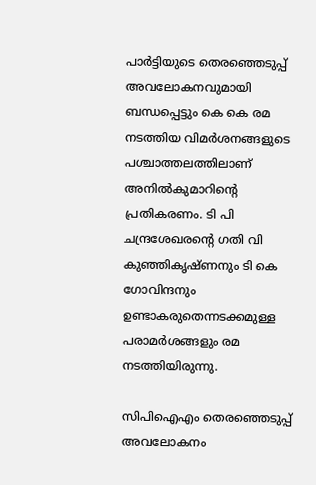പാർട്ടിയുടെ തെരഞ്ഞെടുപ്പ് അവലോകനവുമായി ബന്ധപ്പെട്ടും കെ കെ രമ നടത്തിയ വിമർശനങ്ങളുടെ പശ്ചാത്തലത്തിലാണ് അനിൽകുമാറിന്റെ പ്രതികരണം. ടി പി ചന്ദ്രശേഖരന്റെ ഗതി വി കുഞ്ഞികൃഷ്ണനും ടി കെ ഗോവിന്ദനും ഉണ്ടാകരുതെന്നടക്കമുള്ള പരാമർശങ്ങളും രമ നടത്തിയിരുന്നു.

സിപിഐഎം തെരഞ്ഞെടുപ്പ് അവലോകനം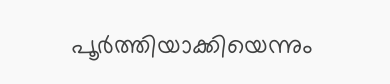പൂർത്തിയാക്കിയെന്നും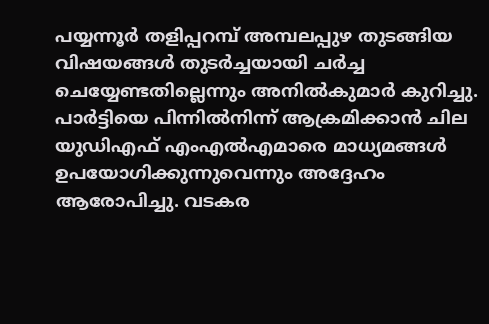പയ്യന്നൂർ തളിപ്പറമ്പ് അമ്പലപ്പുഴ തുടങ്ങിയ വിഷയങ്ങൾ തുടർച്ചയായി ചർച്ച ചെയ്യേണ്ടതില്ലെന്നും അനിൽകുമാർ കുറിച്ചു. പാർട്ടിയെ പിന്നിൽനിന്ന് ആക്രമിക്കാൻ ചില യുഡിഎഫ് എംഎൽഎമാരെ മാധ്യമങ്ങൾ ഉപയോഗിക്കുന്നുവെന്നും അദ്ദേഹം ആരോപിച്ചു. വടകര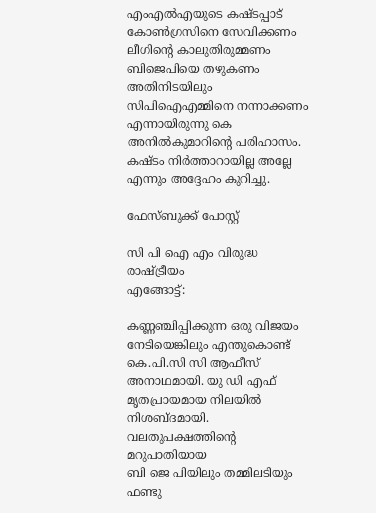എംഎൽഎയുടെ കഷ്ടപ്പാട് കോൺഗ്രസിനെ സേവിക്കണം ലീഗിന്റെ കാലുതിരുമ്മണം ബിജെപിയെ തഴുകണം അതിനിടയിലും സിപിഐഎമ്മിനെ നന്നാക്കണം എന്നായിരുന്നു കെ അനിൽകുമാറിന്റെ പരിഹാസം. കഷ്ടം നിർത്താറായില്ല അല്ലേ എന്നും അദ്ദേഹം കുറിച്ചു.

ഫേസ്ബുക്ക് പോസ്റ്റ്

സി പി ഐ എം വിരുദ്ധ രാഷ്ട്രീയം
എങ്ങോട്ട്:

കണ്ണഞ്ചിപ്പിക്കുന്ന ഒരു വിജയം നേടിയെങ്കിലും എന്തുകൊണ്ട് കെ.പി.സി സി ആഫീസ് അനാഥമായി. യു ഡി എഫ് മൃതപ്രായമായ നിലയില്‍ നിശബ്ദമായി.
വലതുപക്ഷത്തിന്റെ മറുപാതിയായ
ബി ജെ പിയിലും തമ്മിലടിയും ഫണ്ടു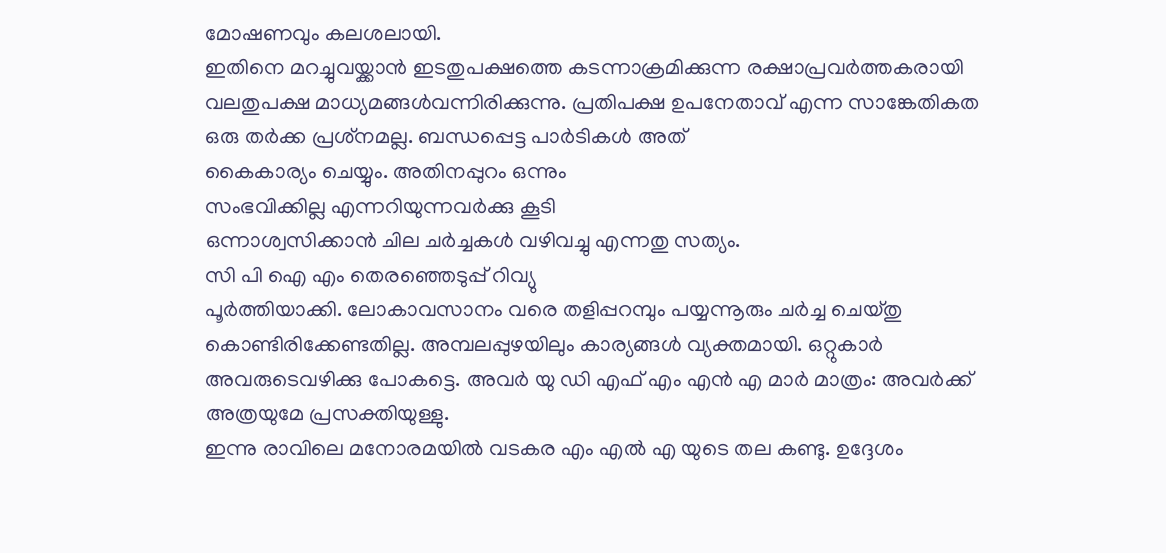മോഷണവും കലശലായി.
ഇതിനെ മറച്ചുവയ്ക്കാന്‍ ഇടതുപക്ഷത്തെ കടന്നാക്രമിക്കുന്ന രക്ഷാപ്രവര്‍ത്തകരായി വലതുപക്ഷ മാധ്യമങ്ങള്‍വന്നിരിക്കുന്നു. പ്രതിപക്ഷ ഉപനേതാവ് എന്ന സാങ്കേതികത ഒരു തര്‍ക്ക പ്രശ്‌നമല്ല. ബന്ധപ്പെട്ട പാര്‍ടികള്‍ അത്
കൈകാര്യം ചെയ്യും. അതിനപ്പുറം ഒന്നും
സംഭവിക്കില്ല എന്നറിയുന്നവര്‍ക്കു കൂടി
ഒന്നാശ്വസിക്കാന്‍ ചില ചര്‍ച്ചകള്‍ വഴിവച്ചു എന്നതു സത്യം.
സി പി ഐ എം തെരഞ്ഞെടുപ്പ് റിവ്യു
പൂര്‍ത്തിയാക്കി. ലോകാവസാനം വരെ തളിപ്പറമ്പും പയ്യന്നൂരും ചര്‍ച്ച ചെയ്തു കൊണ്ടിരിക്കേണ്ടതില്ല. അമ്പലപ്പുഴയിലും കാര്യങ്ങള്‍ വ്യക്തമായി. ഒറ്റുകാര്‍ അവരുടെവഴിക്കു പോകട്ടെ. അവര്‍ യു ഡി എഫ് എം എന്‍ എ മാര്‍ മാത്രം: അവര്‍ക്ക്
അത്രയുമേ പ്രസക്തിയുള്ളു.
ഇന്നു രാവിലെ മനോരമയില്‍ വടകര എം എല്‍ എ യുടെ തല കണ്ടു. ഉദ്ദേശം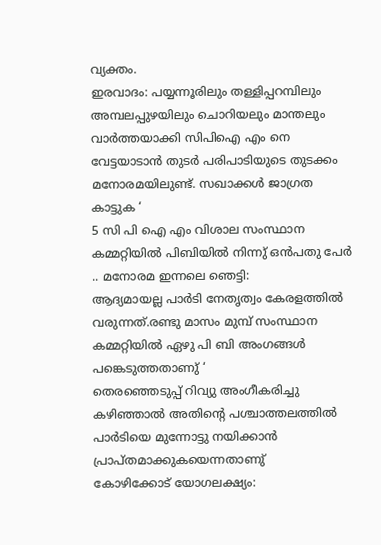വ്യക്തം.
ഇരവാദം: പയ്യന്നൂരിലും തള്ളിപ്പറമ്പിലും
അമ്പലപ്പുഴയിലും ചൊറിയലും മാന്തലും
വാര്‍ത്തയാക്കി സിപിഐ എം നെ വേട്ടയാടാന്‍ തുടര്‍ പരിപാടിയുടെ തുടക്കം മനോരമയിലുണ്ട്. സഖാക്കള്‍ ജാഗ്രത
കാട്ടുക ‘
5 സി പി ഐ എം വിശാല സംസ്ഥാന കമ്മറ്റിയില്‍ പിബിയില്‍ നിന്നു് ഒന്‍പതു പേര്‍ .. മനോരമ ഇന്നലെ ഞെട്ടി:
ആദ്യമായല്ല പാര്‍ടി നേതൃത്വം കേരളത്തില്‍ വരുന്നത്.രണ്ടു മാസം മുമ്പ് സംസ്ഥാന കമ്മറ്റിയില്‍ ഏഴു പി ബി അംഗങ്ങള്‍ പങ്കെടുത്തതാണു് ‘
തെരഞ്ഞെടുപ്പ് റിവ്യു അംഗീകരിച്ചു കഴിഞ്ഞാല്‍ അതിന്റെ പശ്ചാത്തലത്തില്‍
പാര്‍ടിയെ മുന്നോട്ടു നയിക്കാന്‍ പ്രാപ്തമാക്കുകയെന്നതാണു്
കോഴിക്കോട് യോഗലക്ഷ്യം: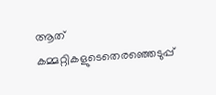ആത് കമ്മറ്റികളുടെതെരഞ്ഞെടുപ്പ്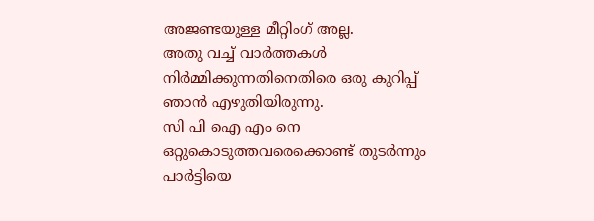അജണ്ടയുള്ള മീറ്റിംഗ് അല്ല.
അതു വച്ച് വാര്‍ത്തകള്‍ നിര്‍മ്മിക്കുന്നതിനെതിരെ ഒരു കുറിപ്പ്
ഞാന്‍ എഴുതിയിരുന്നു.
സി പി ഐ എം നെ ഒറ്റുകൊടുത്തവരെക്കൊണ്ട് തുടര്‍ന്നും പാര്‍ട്ടിയെ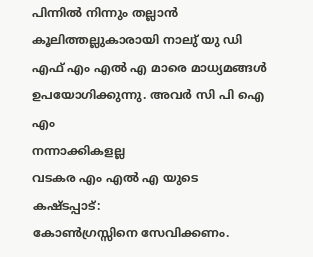പിന്നില്‍ നിന്നും തല്ലാന്‍ കൂലിത്തല്ലുകാരായി നാലു് യു ഡി എഫ് എം എല്‍ എ മാരെ മാധ്യമങ്ങള്‍ ഉപയോഗിക്കുന്നു. അവര്‍ സി പി ഐ എം
നന്നാക്കികളല്ല
വടകര എം എല്‍ എ യുടെ കഷ്ടപ്പാട്:
കോണ്‍ഗ്രസ്സിനെ സേവിക്കണം.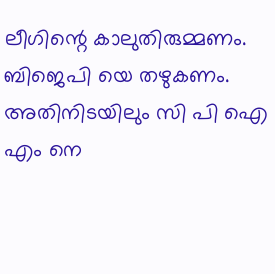ലീഗിന്റെ കാലുതിരുമ്മണം.
ബിജെപി യെ തഴുകണം.
അതിനിടയിലും സി പി ഐ എം നെ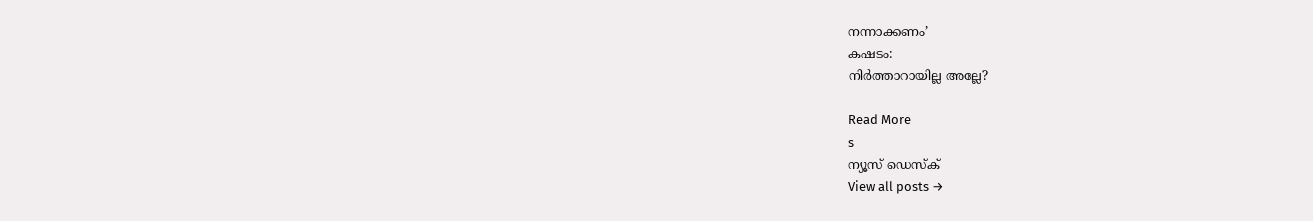നന്നാക്കണം’
കഷടം:
നിര്‍ത്താറായില്ല അല്ലേ?

Read More
s
ന്യൂസ് ഡെസ്ക്
View all posts →